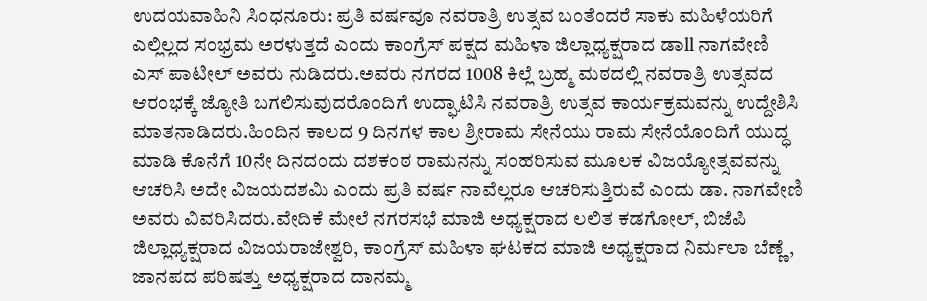ಉದಯವಾಹಿನಿ ಸಿಂಧನೂರು: ಪ್ರತಿ ವರ್ಷವೂ ನವರಾತ್ರಿ ಉತ್ಸವ ಬಂತೆಂದರೆ ಸಾಕು ಮಹಿಳೆಯರಿಗೆ ಎಲ್ಲಿಲ್ಲದ ಸಂಭ್ರಮ ಅರಳುತ್ತದೆ ಎಂದು ಕಾಂಗ್ರೆಸ್ ಪಕ್ಷದ ಮಹಿಳಾ ಜಿಲ್ಲಾಧ್ಯಕ್ಷರಾದ ಡಾll ನಾಗವೇಣಿ ಎಸ್ ಪಾಟೀಲ್ ಅವರು ನುಡಿದರು.ಅವರು ನಗರದ 1008 ಕಿಲ್ಲೆ ಬ್ರಹ್ಮ ಮಠದಲ್ಲಿ ನವರಾತ್ರಿ ಉತ್ಸವದ ಆರಂಭಕ್ಕೆ ಜ್ಯೋತಿ ಬಗಲಿಸುವುದರೊಂದಿಗೆ ಉದ್ಘಾಟಿಸಿ ನವರಾತ್ರಿ ಉತ್ಸವ ಕಾರ್ಯಕ್ರಮವನ್ನು ಉದ್ದೇಶಿಸಿ ಮಾತನಾಡಿದರು.ಹಿಂದಿನ ಕಾಲದ 9 ದಿನಗಳ ಕಾಲ ಶ್ರೀರಾಮ ಸೇನೆಯು ರಾಮ ಸೇನೆಯೊಂದಿಗೆ ಯುದ್ಧ ಮಾಡಿ ಕೊನೆಗೆ 10ನೇ ದಿನದಂದು ದಶಕಂಠ ರಾಮನನ್ನು ಸಂಹರಿಸುವ ಮೂಲಕ ವಿಜಯ್ಯೋತ್ಸವವನ್ನು ಆಚರಿಸಿ ಅದೇ ವಿಜಯದಶಮಿ ಎಂದು ಪ್ರತಿ ವರ್ಷ ನಾವೆಲ್ಲರೂ ಆಚರಿಸುತ್ತಿರುವೆ ಎಂದು ಡಾ. ನಾಗವೇಣಿ ಅವರು ವಿವರಿಸಿದರು.ವೇದಿಕೆ ಮೇಲೆ ನಗರಸಭೆ ಮಾಜಿ ಅಧ್ಯಕ್ಷರಾದ ಲಲಿತ ಕಡಗೋಲ್, ಬಿಜೆಪಿ ಜಿಲ್ಲಾಧ್ಯಕ್ಷರಾದ ವಿಜಯರಾಜೇಶ್ವರಿ, ಕಾಂಗ್ರೆಸ್ ಮಹಿಳಾ ಘಟಕದ ಮಾಜಿ ಅಧ್ಯಕ್ಷರಾದ ನಿರ್ಮಲಾ ಬೆಣ್ಣೆ, ಜಾನಪದ ಪರಿಷತ್ತು ಅಧ್ಯಕ್ಷರಾದ ದಾನಮ್ಮ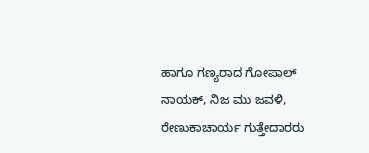ಹಾಗೂ ಗಣ್ಯರಾದ ಗೋಪಾಲ್ ನಾಯಕ್, ನಿಜ ಮು ಜವಳಿ, ರೇಣುಕಾಚಾರ್ಯ ಗುತ್ತೇದಾರರು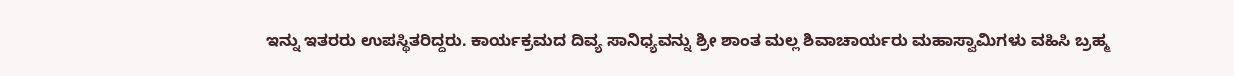ಇನ್ನು ಇತರರು ಉಪಸ್ಥಿತರಿದ್ದರು. ಕಾರ್ಯಕ್ರಮದ ದಿವ್ಯ ಸಾನಿಧ್ಯವನ್ನು ಶ್ರೀ ಶಾಂತ ಮಲ್ಲ ಶಿವಾಚಾರ್ಯರು ಮಹಾಸ್ವಾಮಿಗಳು ವಹಿಸಿ ಬ್ರಹ್ಮ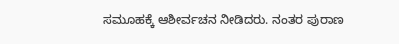ಸಮೂಹಕ್ಕೆ ಆಶೀರ್ವಚನ ನೀಡಿದರು. ನಂತರ ಪುರಾಣ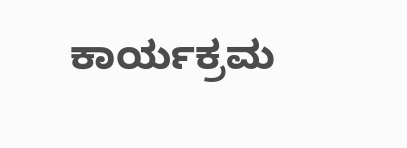ಕಾರ್ಯಕ್ರಮ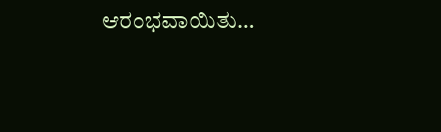ಆರಂಭವಾಯಿತು…